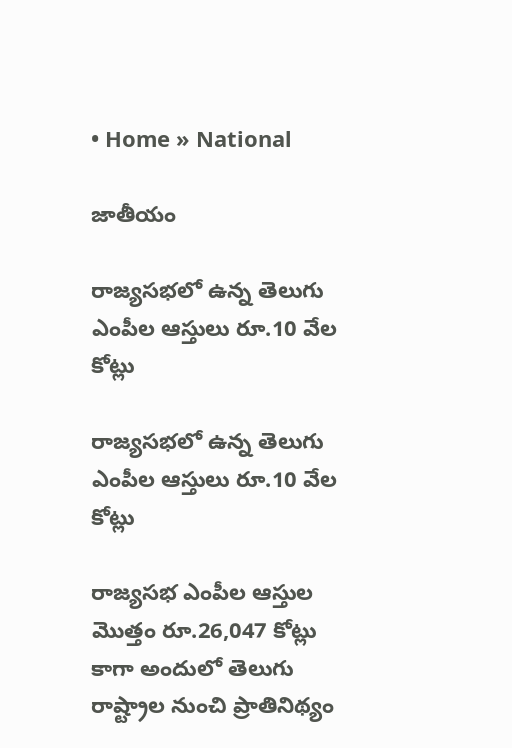• Home » National

జాతీయం

రాజ్యసభలో ఉన్న తెలుగు ఎంపీల ఆస్తులు రూ.10 వేల కోట్లు

రాజ్యసభలో ఉన్న తెలుగు ఎంపీల ఆస్తులు రూ.10 వేల కోట్లు

రాజ్యసభ ఎంపీల ఆస్తుల మొత్తం రూ.26,047 కోట్లు కాగా అందులో తెలుగు రాష్ట్రాల నుంచి ప్రాతినిథ్యం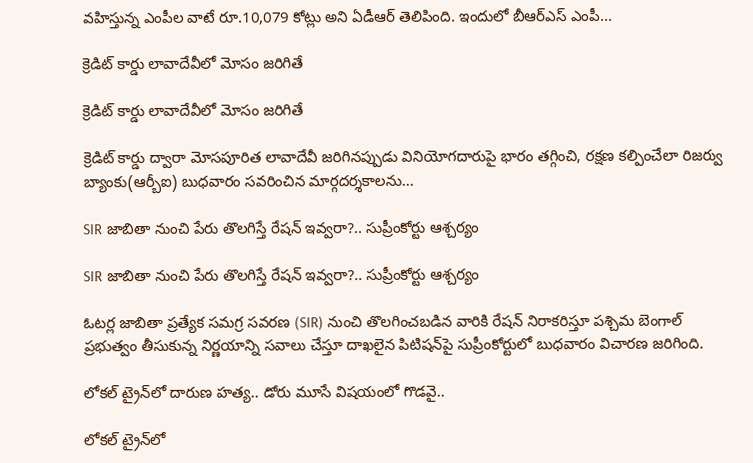వహిస్తున్న ఎంపీల వాటే రూ.10,079 కోట్లు అని ఏడీఆర్‌ తెలిపింది. ఇందులో బీఆర్‌ఎస్‌ ఎంపీ...

క్రెడిట్‌ కార్డు లావాదేవీలో మోసం జరిగితే

క్రెడిట్‌ కార్డు లావాదేవీలో మోసం జరిగితే

క్రెడిట్‌ కార్డు ద్వారా మోసపూరిత లావాదేవీ జరిగినప్పుడు వినియోగదారుపై భారం తగ్గించి, రక్షణ కల్పించేలా రిజర్వు బ్యాంకు(ఆర్బీఐ) బుధవారం సవరించిన మార్గదర్శకాలను...

SIR జాబితా నుంచి పేరు తొలగిస్తే రేషన్ ఇవ్వరా?.. సుప్రీంకోర్టు ఆశ్చర్యం

SIR జాబితా నుంచి పేరు తొలగిస్తే రేషన్ ఇవ్వరా?.. సుప్రీంకోర్టు ఆశ్చర్యం

ఓటర్ల జాబితా ప్రత్యేక సమగ్ర సవరణ (SIR) నుంచి తొలగించబడిన వారికి రేషన్ నిరాకరిస్తూ పశ్చిమ బెంగాల్ ప్రభుత్వం తీసుకున్న నిర్ణయాన్ని సవాలు చేస్తూ దాఖలైన పిటిషన్‌పై సుప్రీంకోర్టులో బుధవారం విచారణ జరిగింది.

లోకల్ ట్రైన్‌లో దారుణ హత్య.. డోరు మూసే విషయంలో గొడవై..

లోకల్ ట్రైన్‌లో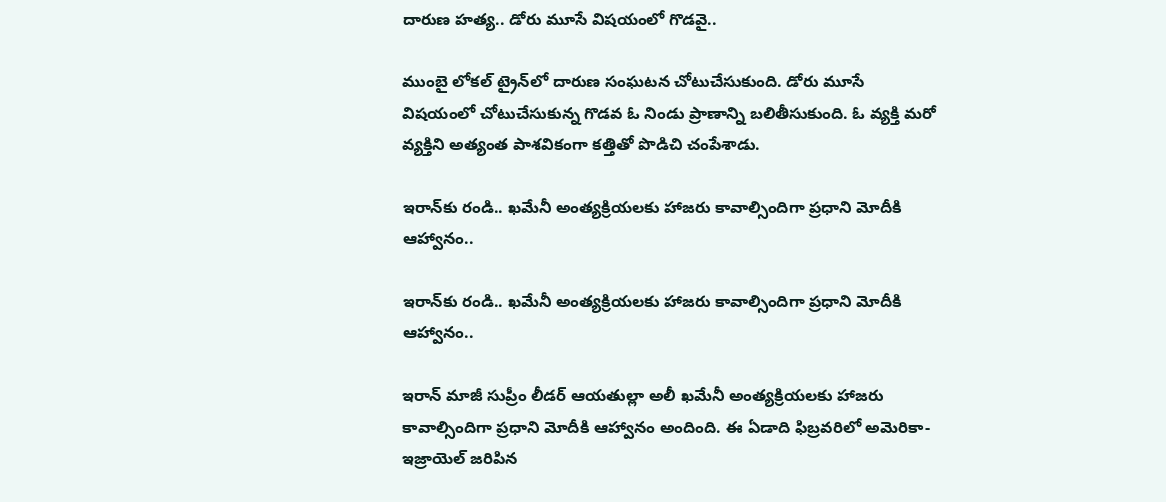దారుణ హత్య.. డోరు మూసే విషయంలో గొడవై..

ముంబై లోకల్ ట్రైన్‌లో దారుణ సంఘటన చోటుచేసుకుంది. డోరు మూసే విషయంలో చోటుచేసుకున్న గొడవ ఓ నిండు ప్రాణాన్ని బలితీసుకుంది. ఓ వ్యక్తి మరో వ్యక్తిని అత్యంత పాశవికంగా కత్తితో పొడిచి చంపేశాడు.

ఇరాన్‌కు రండి.. ఖమేనీ అంత్యక్రియలకు హాజరు కావాల్సిందిగా ప్రధాని మోదీకి ఆహ్వానం..

ఇరాన్‌కు రండి.. ఖమేనీ అంత్యక్రియలకు హాజరు కావాల్సిందిగా ప్రధాని మోదీకి ఆహ్వానం..

ఇరాన్ మాజీ సుప్రీం లీడర్ ఆయతుల్లా అలీ ఖమేనీ అంత్యక్రియలకు హాజరు కావాల్సిందిగా ప్రధాని మోదీకి ఆహ్వానం అందింది. ఈ ఏడాది ఫిబ్రవరిలో అమెరికా-ఇజ్రాయెల్ జరిపిన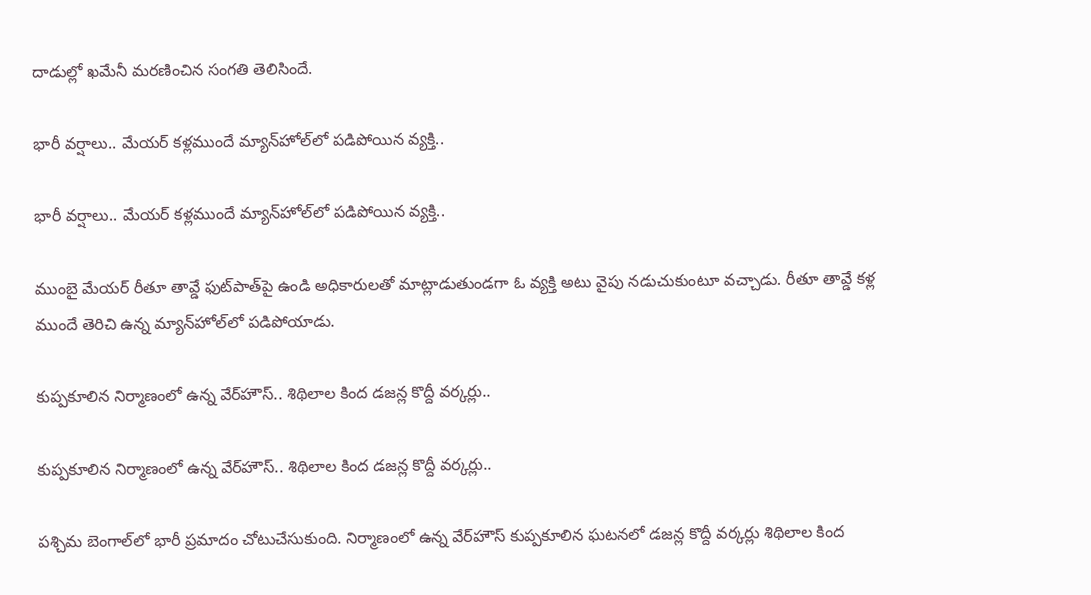దాడుల్లో ఖమేనీ మరణించిన సంగతి తెలిసిందే.

భారీ వర్షాలు.. మేయర్ కళ్లముందే మ్యాన్‌హోల్‌లో పడిపోయిన వ్యక్తి..

భారీ వర్షాలు.. మేయర్ కళ్లముందే మ్యాన్‌హోల్‌లో పడిపోయిన వ్యక్తి..

ముంబై మేయర్ రీతూ తావ్డే ఫుట్‌పాత్‌పై ఉండి అధికారులతో మాట్లాడుతుండగా ఓ వ్యక్తి అటు వైపు నడుచుకుంటూ వచ్చాడు. రీతూ తావ్డే కళ్ల ముందే తెరిచి ఉన్న మ్యాన్‌హోల్‌లో పడిపోయాడు.

కుప్పకూలిన నిర్మాణంలో ఉన్న వేర్‌హౌస్.. శిథిలాల కింద డజన్ల కొద్దీ వర్కర్లు..

కుప్పకూలిన నిర్మాణంలో ఉన్న వేర్‌హౌస్.. శిథిలాల కింద డజన్ల కొద్దీ వర్కర్లు..

పశ్చిమ బెంగాల్‌లో భారీ ప్రమాదం చోటుచేసుకుంది. నిర్మాణంలో ఉన్న వేర్‌హౌస్ కుప్పకూలిన ఘటనలో డజన్ల కొద్దీ వర్కర్లు శిథిలాల కింద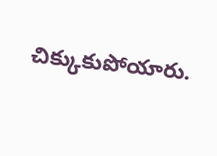చిక్కుకుపోయారు.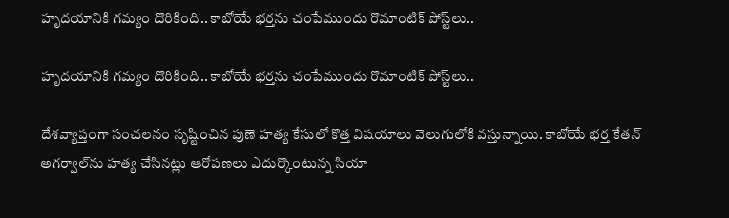హృదయానికి గమ్యం దొరికింది.. కాబోయే భర్తను చంపేముందు రొమాంటిక్ పోస్ట్‌లు..

హృదయానికి గమ్యం దొరికింది.. కాబోయే భర్తను చంపేముందు రొమాంటిక్ పోస్ట్‌లు..

దేశవ్యాప్తంగా సంచలనం సృష్టించిన పుణె హత్య కేసులో కొత్త విషయాలు వెలుగులోకి వస్తున్నాయి. కాబోయే భర్త కేతన్ అగర్వాల్‌ను హత్య చేసినట్లు ఆరోపణలు ఎదుర్కొంటున్న సియా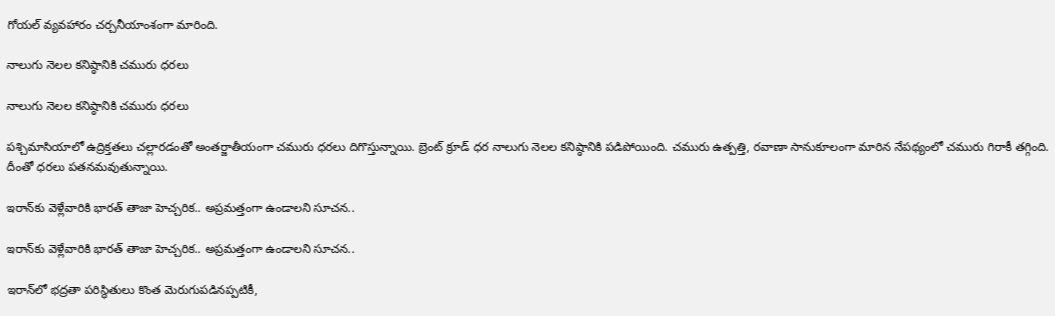గోయల్ వ్యవహారం చర్చనీయాంశంగా మారింది.

నాలుగు నెలల కనిష్ఠానికి చమురు ధరలు

నాలుగు నెలల కనిష్ఠానికి చమురు ధరలు

పశ్చిమాసియాలో ఉద్రిక్తతలు చల్లారడంతో అంతర్జాతీయంగా చమురు ధరలు దిగొస్తున్నాయి. బ్రెంట్‌ క్రూడ్‌ ధర నాలుగు నెలల కనిష్ఠానికి పడిపోయింది. చమురు ఉత్పత్తి, రవాణా సానుకూలంగా మారిన నేపథ్యంలో చమురు గిరాకీ తగ్గింది. దీంతో ధరలు పతనమవుతున్నాయి.

ఇరాన్‌కు వెళ్లేవారికి భారత్ తాజా హెచ్చరిక.. అప్రమత్తంగా ఉండాలని సూచన..

ఇరాన్‌కు వెళ్లేవారికి భారత్ తాజా హెచ్చరిక.. అప్రమత్తంగా ఉండాలని సూచన..

ఇరాన్‌లో భద్రతా పరిస్థితులు కొంత మెరుగుపడినప్పటికీ,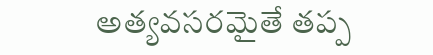అత్యవసరమైతే తప్ప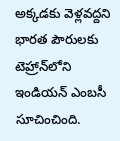అక్కడకు వెళ్లవద్దని భారత పౌరులకు టెహ్రాన్‌లోని ఇండియన్ ఎంబసీ సూచించింది.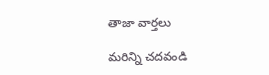తాజా వార్తలు

మరిన్ని చదవండి